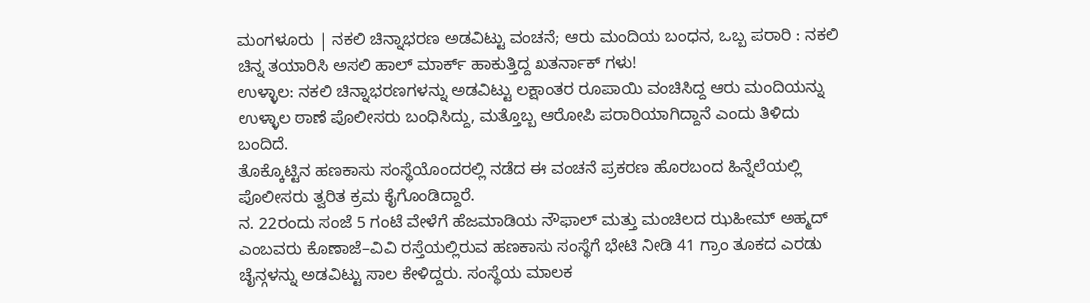ಮಂಗಳೂರು | ನಕಲಿ ಚಿನ್ನಾಭರಣ ಅಡವಿಟ್ಟು ವಂಚನೆ; ಆರು ಮಂದಿಯ ಬಂಧನ, ಒಬ್ಬ ಪರಾರಿ : ನಕಲಿ ಚಿನ್ನ ತಯಾರಿಸಿ ಅಸಲಿ ಹಾಲ್ ಮಾರ್ಕ್ ಹಾಕುತ್ತಿದ್ದ ಖತರ್ನಾಕ್ ಗಳು!
ಉಳ್ಳಾಲ: ನಕಲಿ ಚಿನ್ನಾಭರಣಗಳನ್ನು ಅಡವಿಟ್ಟು ಲಕ್ಷಾಂತರ ರೂಪಾಯಿ ವಂಚಿಸಿದ್ದ ಆರು ಮಂದಿಯನ್ನು ಉಳ್ಳಾಲ ಠಾಣೆ ಪೊಲೀಸರು ಬಂಧಿಸಿದ್ದು, ಮತ್ತೊಬ್ಬ ಆರೋಪಿ ಪರಾರಿಯಾಗಿದ್ದಾನೆ ಎಂದು ತಿಳಿದು ಬಂದಿದೆ.
ತೊಕ್ಕೊಟ್ಟಿನ ಹಣಕಾಸು ಸಂಸ್ಥೆಯೊಂದರಲ್ಲಿ ನಡೆದ ಈ ವಂಚನೆ ಪ್ರಕರಣ ಹೊರಬಂದ ಹಿನ್ನೆಲೆಯಲ್ಲಿ ಪೊಲೀಸರು ತ್ವರಿತ ಕ್ರಮ ಕೈಗೊಂಡಿದ್ದಾರೆ.
ನ. 22ರಂದು ಸಂಜೆ 5 ಗಂಟೆ ವೇಳೆಗೆ ಹೆಜಮಾಡಿಯ ನೌಫಾಲ್ ಮತ್ತು ಮಂಚಿಲದ ಝಹೀಮ್ ಅಹ್ಮದ್ ಎಂಬವರು ಕೊಣಾಜೆ–ವಿವಿ ರಸ್ತೆಯಲ್ಲಿರುವ ಹಣಕಾಸು ಸಂಸ್ಥೆಗೆ ಭೇಟಿ ನೀಡಿ 41 ಗ್ರಾಂ ತೂಕದ ಎರಡು ಚೈನ್ಗಳನ್ನು ಅಡವಿಟ್ಟು ಸಾಲ ಕೇಳಿದ್ದರು. ಸಂಸ್ಥೆಯ ಮಾಲಕ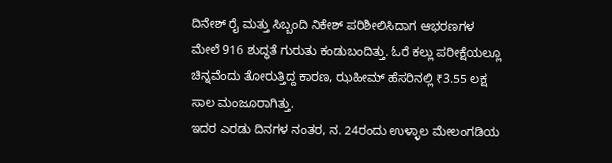ದಿನೇಶ್ ರೈ ಮತ್ತು ಸಿಬ್ಬಂದಿ ನಿಕೇಶ್ ಪರಿಶೀಲಿಸಿದಾಗ ಆಭರಣಗಳ ಮೇಲೆ 916 ಶುದ್ಧತೆ ಗುರುತು ಕಂಡುಬಂದಿತ್ತು. ಓರೆ ಕಲ್ಲು ಪರೀಕ್ಷೆಯಲ್ಲೂ ಚಿನ್ನವೆಂದು ತೋರುತ್ತಿದ್ದ ಕಾರಣ, ಝಹೀಮ್ ಹೆಸರಿನಲ್ಲಿ ₹3.55 ಲಕ್ಷ ಸಾಲ ಮಂಜೂರಾಗಿತ್ತು.
ಇದರ ಎರಡು ದಿನಗಳ ನಂತರ, ನ. 24ರಂದು ಉಳ್ಳಾಲ ಮೇಲಂಗಡಿಯ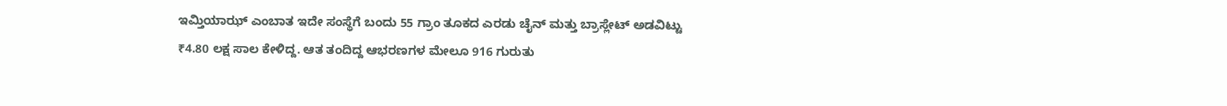ಇಮ್ತಿಯಾಝ್ ಎಂಬಾತ ಇದೇ ಸಂಸ್ಥೆಗೆ ಬಂದು 55 ಗ್ರಾಂ ತೂಕದ ಎರಡು ಚೈನ್ ಮತ್ತು ಬ್ರಾಸ್ಲೇಟ್ ಅಡವಿಟ್ಟು ₹4.80 ಲಕ್ಷ ಸಾಲ ಕೇಳಿದ್ದ. ಆತ ತಂದಿದ್ದ ಆಭರಣಗಳ ಮೇಲೂ 916 ಗುರುತು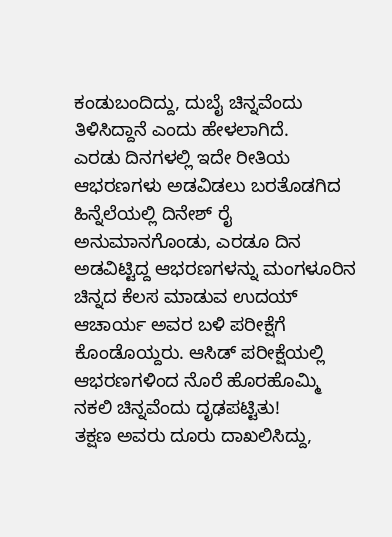ಕಂಡುಬಂದಿದ್ದು, ದುಬೈ ಚಿನ್ನವೆಂದು ತಿಳಿಸಿದ್ದಾನೆ ಎಂದು ಹೇಳಲಾಗಿದೆ.
ಎರಡು ದಿನಗಳಲ್ಲಿ ಇದೇ ರೀತಿಯ ಆಭರಣಗಳು ಅಡವಿಡಲು ಬರತೊಡಗಿದ ಹಿನ್ನೆಲೆಯಲ್ಲಿ ದಿನೇಶ್ ರೈ ಅನುಮಾನಗೊಂಡು, ಎರಡೂ ದಿನ ಅಡವಿಟ್ಟಿದ್ದ ಆಭರಣಗಳನ್ನು ಮಂಗಳೂರಿನ ಚಿನ್ನದ ಕೆಲಸ ಮಾಡುವ ಉದಯ್ ಆಚಾರ್ಯ ಅವರ ಬಳಿ ಪರೀಕ್ಷೆಗೆ ಕೊಂಡೊಯ್ದರು. ಆಸಿಡ್ ಪರೀಕ್ಷೆಯಲ್ಲಿ ಆಭರಣಗಳಿಂದ ನೊರೆ ಹೊರಹೊಮ್ಮಿ ನಕಲಿ ಚಿನ್ನವೆಂದು ದೃಢಪಟ್ಟಿತು!
ತಕ್ಷಣ ಅವರು ದೂರು ದಾಖಲಿಸಿದ್ದು,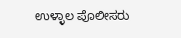ಉಳ್ಳಾಲ ಪೊಲೀಸರು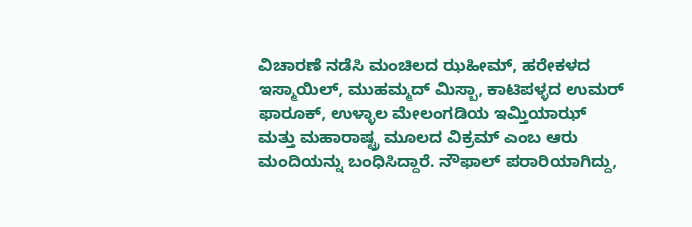ವಿಚಾರಣೆ ನಡೆಸಿ ಮಂಚಿಲದ ಝಹೀಮ್, ಹರೇಕಳದ ಇಸ್ಮಾಯಿಲ್, ಮುಹಮ್ಮದ್ ಮಿಸ್ಬಾ, ಕಾಟಿಪಳ್ಳದ ಉಮರ್ ಫಾರೂಕ್, ಉಳ್ಳಾಲ ಮೇಲಂಗಡಿಯ ಇಮ್ತಿಯಾಝ್ ಮತ್ತು ಮಹಾರಾಷ್ಟ್ರ ಮೂಲದ ವಿಕ್ರಮ್ ಎಂಬ ಆರು ಮಂದಿಯನ್ನು ಬಂಧಿಸಿದ್ದಾರೆ. ನೌಫಾಲ್ ಪರಾರಿಯಾಗಿದ್ದು,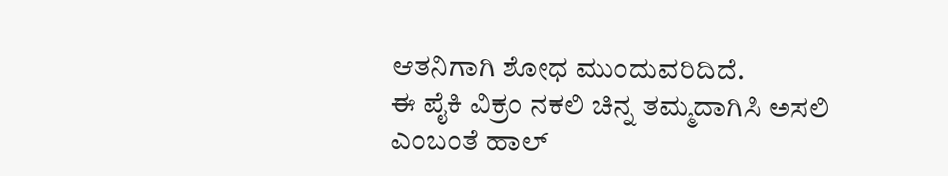ಆತನಿಗಾಗಿ ಶೋಧ ಮುಂದುವರಿದಿದೆ.
ಈ ಪೈಕಿ ವಿಕ್ರಂ ನಕಲಿ ಚಿನ್ನ ತಮ್ಮದಾಗಿಸಿ ಅಸಲಿ ಎಂಬಂತೆ ಹಾಲ್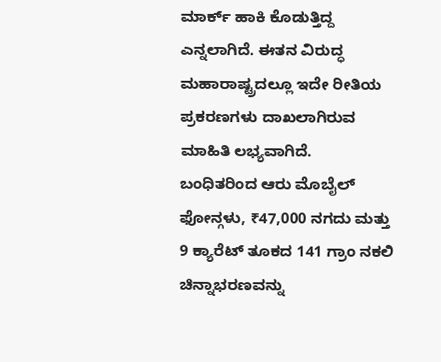ಮಾರ್ಕ್ ಹಾಕಿ ಕೊಡುತ್ತಿದ್ದ ಎನ್ನಲಾಗಿದೆ. ಈತನ ವಿರುದ್ಧ ಮಹಾರಾಷ್ಟ್ರದಲ್ಲೂ ಇದೇ ರೀತಿಯ ಪ್ರಕರಣಗಳು ದಾಖಲಾಗಿರುವ ಮಾಹಿತಿ ಲಭ್ಯವಾಗಿದೆ.
ಬಂಧಿತರಿಂದ ಆರು ಮೊಬೈಲ್ ಫೋನ್ಗಳು, ₹47,000 ನಗದು ಮತ್ತು 9 ಕ್ಯಾರೆಟ್ ತೂಕದ 141 ಗ್ರಾಂ ನಕಲಿ ಚಿನ್ನಾಭರಣವನ್ನು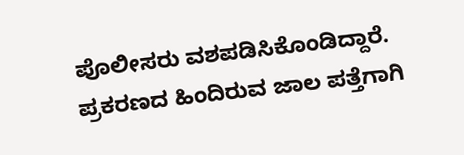ಪೊಲೀಸರು ವಶಪಡಿಸಿಕೊಂಡಿದ್ದಾರೆ. ಪ್ರಕರಣದ ಹಿಂದಿರುವ ಜಾಲ ಪತ್ತೆಗಾಗಿ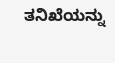ತನಿಖೆಯನ್ನು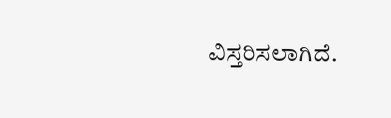ವಿಸ್ತರಿಸಲಾಗಿದೆ.